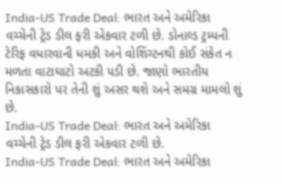India-US Trade Deal: ભારત અને અમેરિકા વચ્ચેની ટ્રેડ ડીલ ફરી એકવાર ટળી છે. ડોનાલ્ડ ટ્રમ્પની ટેરિફ વધારવાની ધમકી અને વોશિંગ્ટનથી કોઈ સંકેત ન મળતા વાટાઘાટો અટકી પડી છે. જાણો ભારતીય નિકાસકારો પર તેની શું અસર થશે અને સમગ્ર મામલો શું છે.
India-US Trade Deal: ભારત અને અમેરિકા વચ્ચેની ટ્રેડ ડીલ ફરી એકવાર ટળી છે.
India-US Trade Deal: ભારત અને અમેરિકા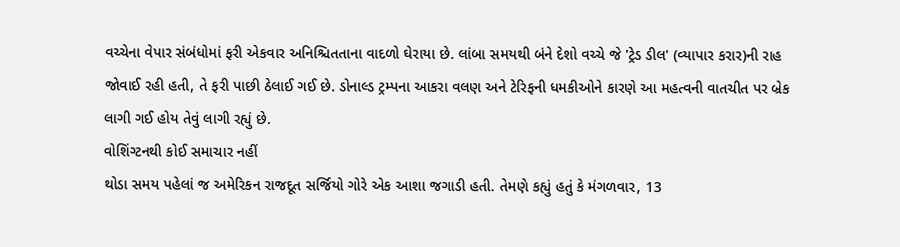વચ્ચેના વેપાર સંબંધોમાં ફરી એકવાર અનિશ્ચિતતાના વાદળો ઘેરાયા છે. લાંબા સમયથી બંને દેશો વચ્ચે જે 'ટ્રેડ ડીલ' (વ્યાપાર કરાર)ની રાહ જોવાઈ રહી હતી, તે ફરી પાછી ઠેલાઈ ગઈ છે. ડોનાલ્ડ ટ્રમ્પના આકરા વલણ અને ટેરિફની ધમકીઓને કારણે આ મહત્વની વાતચીત પર બ્રેક લાગી ગઈ હોય તેવું લાગી રહ્યું છે.
વોશિંગ્ટનથી કોઈ સમાચાર નહીં
થોડા સમય પહેલાં જ અમેરિકન રાજદૂત સર્જિયો ગોરે એક આશા જગાડી હતી. તેમણે કહ્યું હતું કે મંગળવાર, 13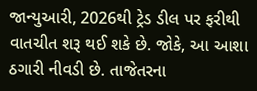જાન્યુઆરી, 2026થી ટ્રેડ ડીલ પર ફરીથી વાતચીત શરૂ થઈ શકે છે. જોકે, આ આશા ઠગારી નીવડી છે. તાજેતરના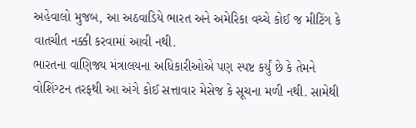અહેવાલો મુજબ, આ અઠવાડિયે ભારત અને અમેરિકા વચ્ચે કોઈ જ મીટિંગ કે વાતચીત નક્કી કરવામાં આવી નથી.
ભારતના વાણિજ્ય મંત્રાલયના અધિકારીઓએ પણ સ્પષ્ટ કર્યું છે કે તેમને વોશિંગ્ટન તરફથી આ અંગે કોઈ સત્તાવાર મેસેજ કે સૂચના મળી નથી. સામેથી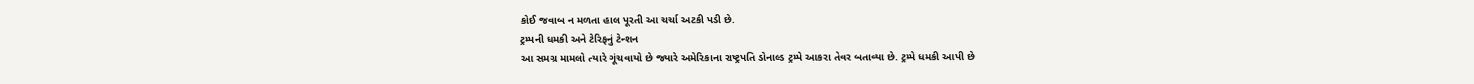કોઈ જવાબ ન મળતા હાલ પૂરતી આ ચર્ચા અટકી પડી છે.
ટ્રમ્પની ધમકી અને ટેરિફનું ટેન્શન
આ સમગ્ર મામલો ત્યારે ગૂંચવાયો છે જ્યારે અમેરિકાના રાષ્ટ્રપતિ ડોનાલ્ડ ટ્રમ્પે આકરા તેવર બતાવ્યા છે. ટ્રમ્પે ધમકી આપી છે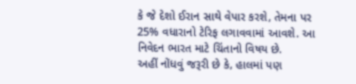કે જે દેશો ઈરાન સાથે વેપાર કરશે, તેમના પર 25% વધારાનો ટેરિફ લગાવવામાં આવશે. આ નિવેદન ભારત માટે ચિંતાનો વિષય છે.
અહીં નોંધવું જરૂરી છે કે, હાલમાં પણ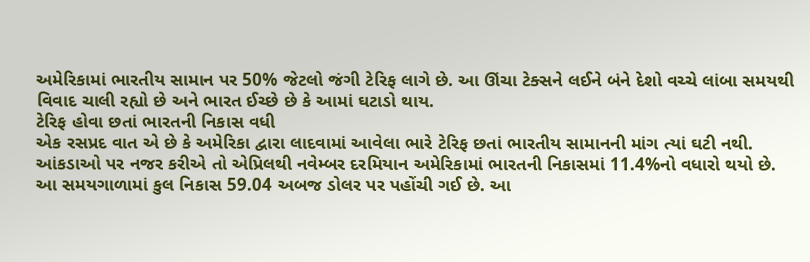અમેરિકામાં ભારતીય સામાન પર 50% જેટલો જંગી ટેરિફ લાગે છે. આ ઊંચા ટેક્સને લઈને બંને દેશો વચ્ચે લાંબા સમયથી વિવાદ ચાલી રહ્યો છે અને ભારત ઈચ્છે છે કે આમાં ઘટાડો થાય.
ટેરિફ હોવા છતાં ભારતની નિકાસ વધી
એક રસપ્રદ વાત એ છે કે અમેરિકા દ્વારા લાદવામાં આવેલા ભારે ટેરિફ છતાં ભારતીય સામાનની માંગ ત્યાં ઘટી નથી. આંકડાઓ પર નજર કરીએ તો એપ્રિલથી નવેમ્બર દરમિયાન અમેરિકામાં ભારતની નિકાસમાં 11.4%નો વધારો થયો છે.
આ સમયગાળામાં કુલ નિકાસ 59.04 અબજ ડોલર પર પહોંચી ગઈ છે. આ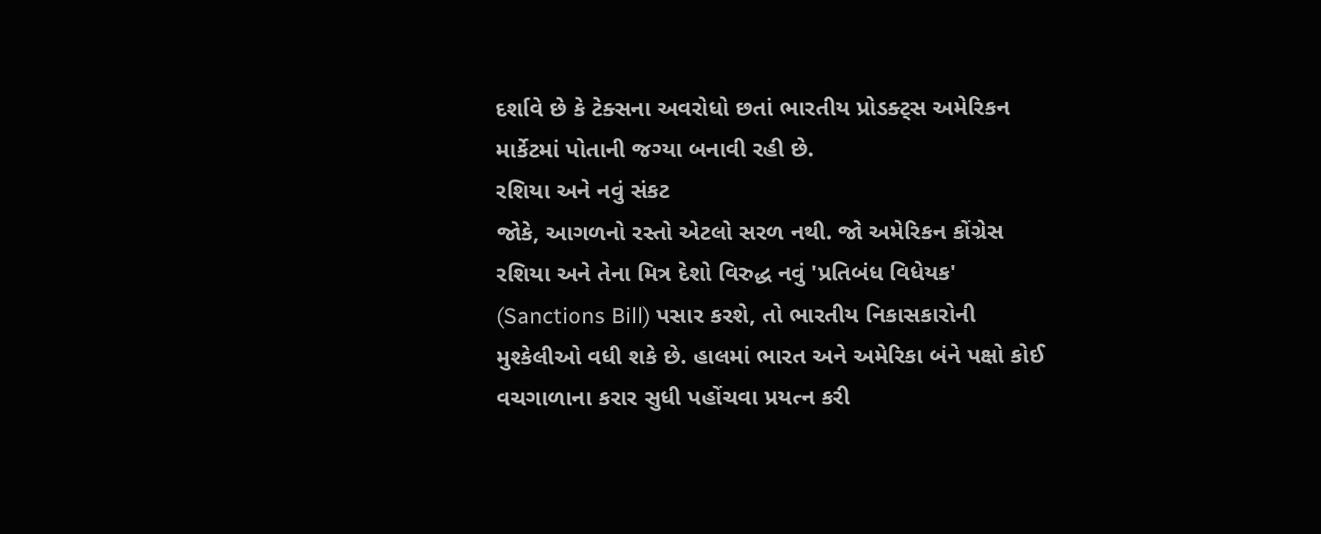દર્શાવે છે કે ટેક્સના અવરોધો છતાં ભારતીય પ્રોડક્ટ્સ અમેરિકન માર્કેટમાં પોતાની જગ્યા બનાવી રહી છે.
રશિયા અને નવું સંકટ
જોકે, આગળનો રસ્તો એટલો સરળ નથી. જો અમેરિકન કોંગ્રેસ રશિયા અને તેના મિત્ર દેશો વિરુદ્ધ નવું 'પ્રતિબંધ વિધેયક' (Sanctions Bill) પસાર કરશે, તો ભારતીય નિકાસકારોની મુશ્કેલીઓ વધી શકે છે. હાલમાં ભારત અને અમેરિકા બંને પક્ષો કોઈ વચગાળાના કરાર સુધી પહોંચવા પ્રયત્ન કરી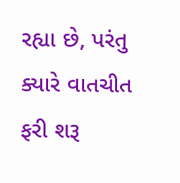રહ્યા છે, પરંતુ ક્યારે વાતચીત ફરી શરૂ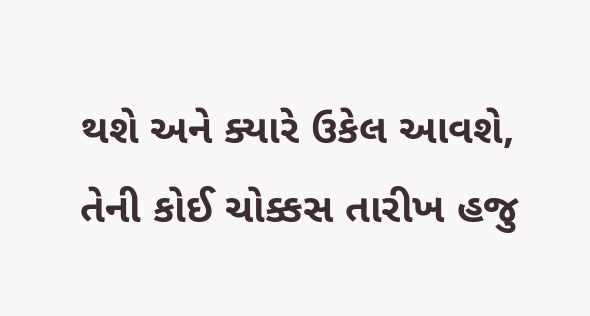થશે અને ક્યારે ઉકેલ આવશે, તેની કોઈ ચોક્કસ તારીખ હજુ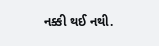નક્કી થઈ નથી.